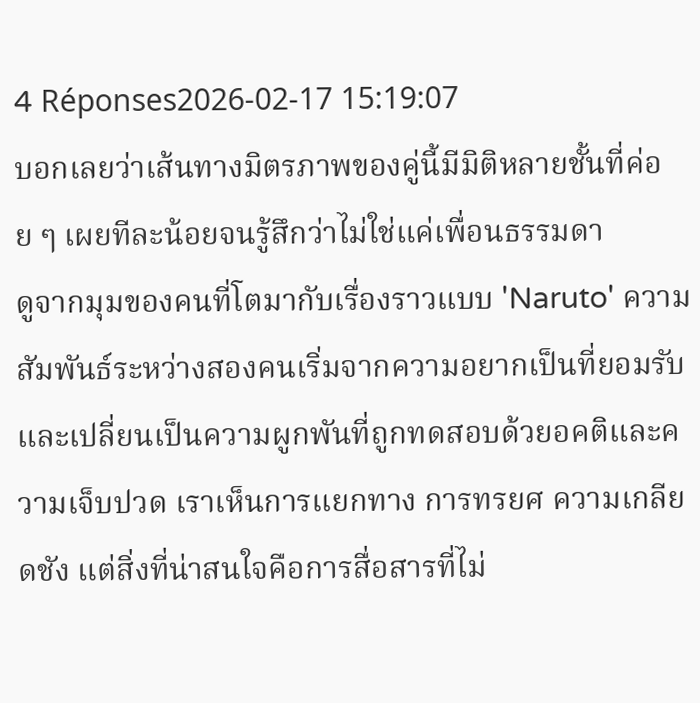4 Réponses2026-02-17 15:19:07
บอกเลยว่าเส้นทางมิตรภาพของคู่นี้มีมิติหลายชั้นที่ค่อย ๆ เผยทีละน้อยจนรู้สึกว่าไม่ใช่แค่เพื่อนธรรมดา
ดูจากมุมของคนที่โตมากับเรื่องราวแบบ 'Naruto' ความสัมพันธ์ระหว่างสองคนเริ่มจากความอยากเป็นที่ยอมรับและเปลี่ยนเป็นความผูกพันที่ถูกทดสอบด้วยอคติและความเจ็บปวด เราเห็นการแยกทาง การทรยศ ความเกลียดชัง แต่สิ่งที่น่าสนใจคือการสื่อสารที่ไม่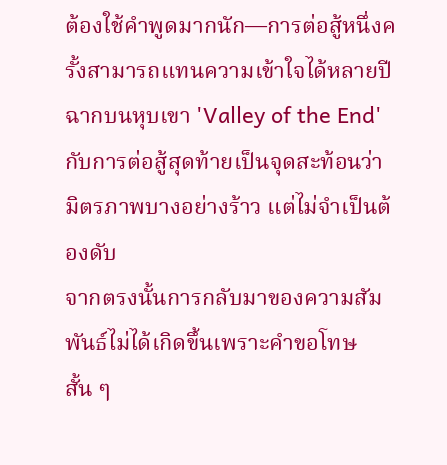ต้องใช้คำพูดมากนัก—การต่อสู้หนึ่งครั้งสามารถแทนความเข้าใจได้หลายปี ฉากบนหุบเขา 'Valley of the End' กับการต่อสู้สุดท้ายเป็นจุดสะท้อนว่ามิตรภาพบางอย่างร้าว แต่ไม่จำเป็นต้องดับ
จากตรงนั้นการกลับมาของความสัมพันธ์ไม่ได้เกิดขึ้นเพราะคำขอโทษสั้น ๆ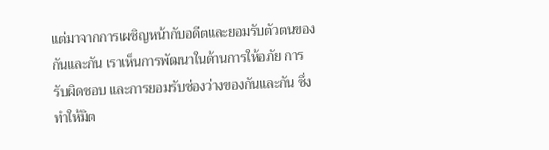แต่มาจากการเผชิญหน้ากับอดีตและยอมรับตัวตนของกันและกัน เราเห็นการพัฒนาในด้านการให้อภัย การรับผิดชอบ และการยอมรับช่องว่างของกันและกัน ซึ่งทำให้มิต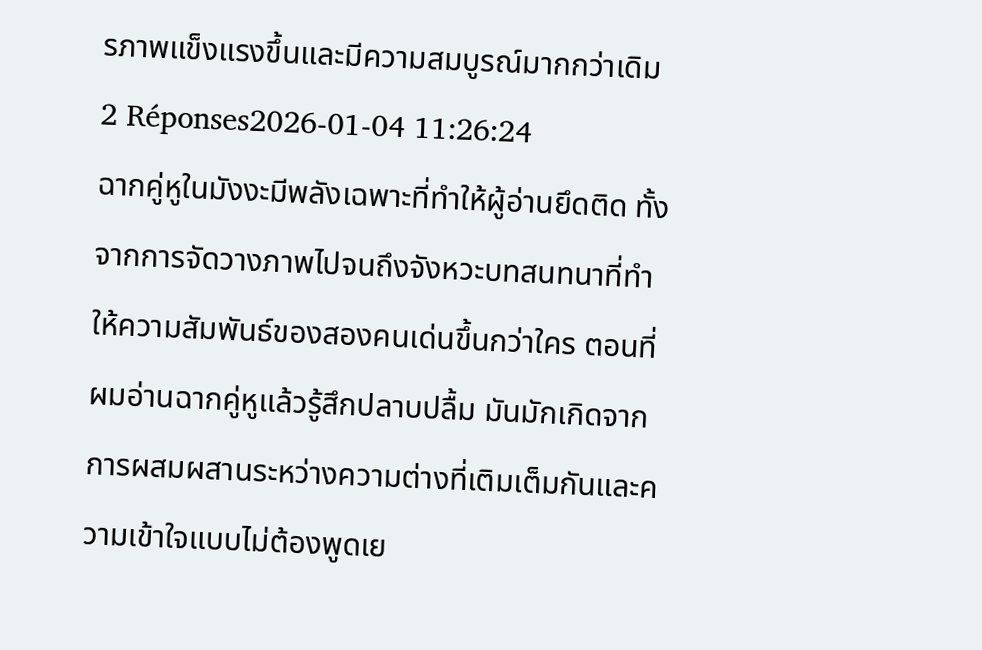รภาพแข็งแรงขึ้นและมีความสมบูรณ์มากกว่าเดิม
2 Réponses2026-01-04 11:26:24
ฉากคู่หูในมังงะมีพลังเฉพาะที่ทำให้ผู้อ่านยึดติด ทั้งจากการจัดวางภาพไปจนถึงจังหวะบทสนทนาที่ทำให้ความสัมพันธ์ของสองคนเด่นขึ้นกว่าใคร ตอนที่ผมอ่านฉากคู่หูแล้วรู้สึกปลาบปลื้ม มันมักเกิดจากการผสมผสานระหว่างความต่างที่เติมเต็มกันและความเข้าใจแบบไม่ต้องพูดเย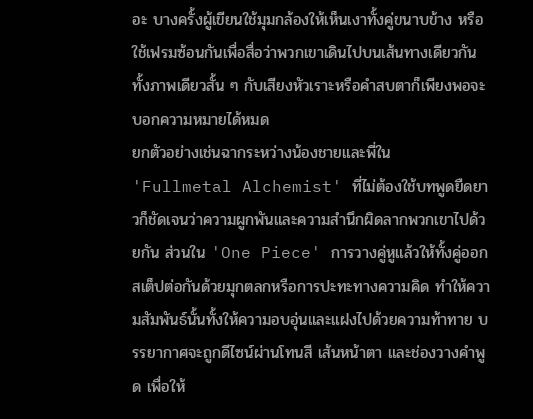อะ บางครั้งผู้เขียนใช้มุมกล้องให้เห็นเงาทั้งคู่ขนาบข้าง หรือใช้เฟรมซ้อนกันเพื่อสื่อว่าพวกเขาเดินไปบนเส้นทางเดียวกัน ทั้งภาพเดียวสั้น ๆ กับเสียงหัวเราะหรือคำสบตาก็เพียงพอจะบอกความหมายได้หมด
ยกตัวอย่างเช่นฉากระหว่างน้องชายและพี่ใน 'Fullmetal Alchemist' ที่ไม่ต้องใช้บทพูดยืดยาวก็ชัดเจนว่าความผูกพันและความสำนึกผิดลากพวกเขาไปด้วยกัน ส่วนใน 'One Piece' การวางคู่หูแล้วให้ทั้งคู่ออกสเต็ปต่อกันด้วยมุกตลกหรือการปะทะทางความคิด ทำให้ความสัมพันธ์นั้นทั้งให้ความอบอุ่นและแฝงไปด้วยความท้าทาย บรรยากาศจะถูกดีไซน์ผ่านโทนสี เส้นหน้าตา และช่องวางคำพูด เพื่อให้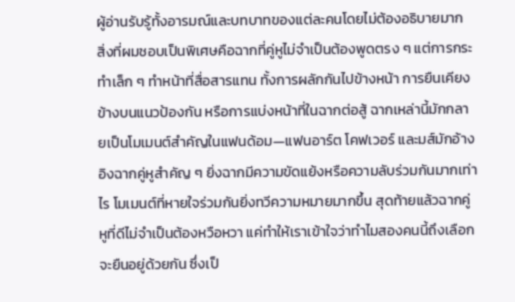ผู้อ่านรับรู้ทั้งอารมณ์และบทบาทของแต่ละคนโดยไม่ต้องอธิบายมาก
สิ่งที่ผมชอบเป็นพิเศษคือฉากที่คู่หูไม่จำเป็นต้องพูดตรง ๆ แต่การกระทำเล็ก ๆ ทำหน้าที่สื่อสารแทน ทั้งการผลักกันไปข้างหน้า การยืนเคียงข้างบนแนวป้องกัน หรือการแบ่งหน้าที่ในฉากต่อสู้ ฉากเหล่านี้มักกลายเป็นโมเมนต์สำคัญในแฟนด้อม—แฟนอาร์ต โคฟเวอร์ และมส์มักอ้างอิงฉากคู่หูสำคัญ ๆ ยิ่งฉากมีความขัดแย้งหรือความลับร่วมกันมากเท่าไร โมเมนต์ที่หายใจร่วมกันยิ่งทวีความหมายมากขึ้น สุดท้ายแล้วฉากคู่หูที่ดีไม่จำเป็นต้องหวือหวา แค่ทำให้เราเข้าใจว่าทำไมสองคนนี้ถึงเลือกจะยืนอยู่ด้วยกัน ซึ่งเป็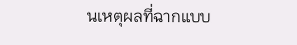นเหตุผลที่ฉากแบบ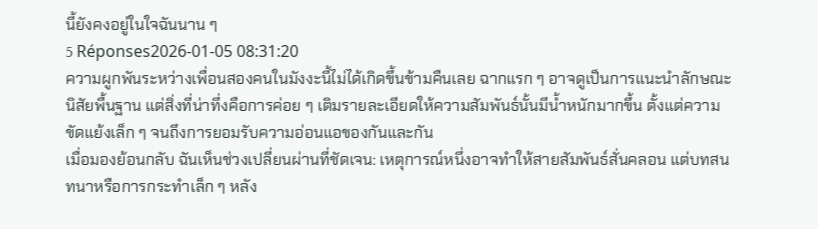นี้ยังคงอยู่ในใจฉันนาน ๆ
5 Réponses2026-01-05 08:31:20
ความผูกพันระหว่างเพื่อนสองคนในมังงะนี้ไม่ได้เกิดขึ้นข้ามคืนเลย ฉากแรก ๆ อาจดูเป็นการแนะนำลักษณะนิสัยพื้นฐาน แต่สิ่งที่น่าทึ่งคือการค่อย ๆ เติมรายละเอียดให้ความสัมพันธ์นั้นมีน้ำหนักมากขึ้น ตั้งแต่ความขัดแย้งเล็ก ๆ จนถึงการยอมรับความอ่อนแอของกันและกัน
เมื่อมองย้อนกลับ ฉันเห็นช่วงเปลี่ยนผ่านที่ชัดเจน: เหตุการณ์หนึ่งอาจทำให้สายสัมพันธ์สั่นคลอน แต่บทสนทนาหรือการกระทำเล็ก ๆ หลัง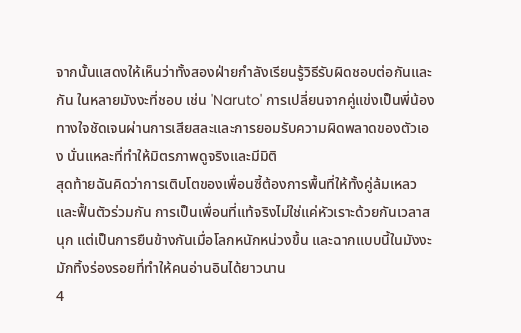จากนั้นแสดงให้เห็นว่าทั้งสองฝ่ายกำลังเรียนรู้วิธีรับผิดชอบต่อกันและกัน ในหลายมังงะที่ชอบ เช่น 'Naruto' การเปลี่ยนจากคู่แข่งเป็นพี่น้องทางใจชัดเจนผ่านการเสียสละและการยอมรับความผิดพลาดของตัวเอง นั่นแหละที่ทำให้มิตรภาพดูจริงและมีมิติ
สุดท้ายฉันคิดว่าการเติบโตของเพื่อนซี้ต้องการพื้นที่ให้ทั้งคู่ล้มเหลวและฟื้นตัวร่วมกัน การเป็นเพื่อนที่แท้จริงไม่ใช่แค่หัวเราะด้วยกันเวลาสนุก แต่เป็นการยืนข้างกันเมื่อโลกหนักหน่วงขึ้น และฉากแบบนี้ในมังงะมักทิ้งร่องรอยที่ทำให้คนอ่านอินได้ยาวนาน
4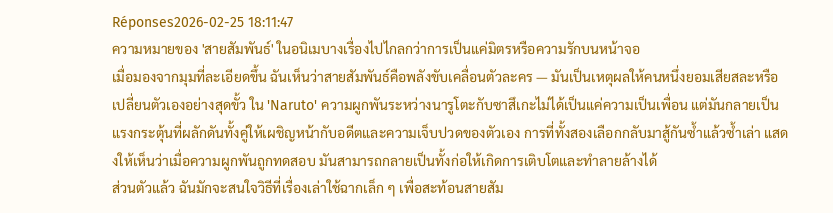Réponses2026-02-25 18:11:47
ความหมายของ 'สายสัมพันธ์' ในอนิเมบางเรื่องไปไกลกว่าการเป็นแค่มิตรหรือความรักบนหน้าจอ
เมื่อมองจากมุมที่ละเอียดขึ้น ฉันเห็นว่าสายสัมพันธ์คือพลังขับเคลื่อนตัวละคร — มันเป็นเหตุผลให้คนหนึ่งยอมเสียสละหรือเปลี่ยนตัวเองอย่างสุดขั้ว ใน 'Naruto' ความผูกพันระหว่างนารูโตะกับซาสึเกะไม่ได้เป็นแค่ความเป็นเพื่อน แต่มันกลายเป็นแรงกระตุ้นที่ผลักดันทั้งคู่ให้เผชิญหน้ากับอดีตและความเจ็บปวดของตัวเอง การที่ทั้งสองเลือกกลับมาสู้กันซ้ำแล้วซ้ำเล่า แสดงให้เห็นว่าเมื่อความผูกพันถูกทดสอบ มันสามารถกลายเป็นทั้งก่อให้เกิดการเติบโตและทำลายล้างได้
ส่วนตัวแล้ว ฉันมักจะสนใจวิธีที่เรื่องเล่าใช้ฉากเล็ก ๆ เพื่อสะท้อนสายสัม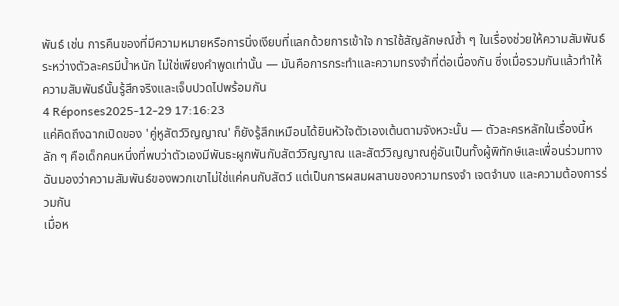พันธ์ เช่น การคืนของที่มีความหมายหรือการนิ่งเงียบที่แลกด้วยการเข้าใจ การใช้สัญลักษณ์ซ้ำ ๆ ในเรื่องช่วยให้ความสัมพันธ์ระหว่างตัวละครมีน้ำหนัก ไม่ใช่เพียงคำพูดเท่านั้น — มันคือการกระทำและความทรงจำที่ต่อเนื่องกัน ซึ่งเมื่อรวมกันแล้วทำให้ความสัมพันธ์นั้นรู้สึกจริงและเจ็บปวดไปพร้อมกัน
4 Réponses2025-12-29 17:16:23
แค่คิดถึงฉากเปิดของ 'คู่หูสัตว์วิญญาณ' ก็ยังรู้สึกเหมือนได้ยินหัวใจตัวเองเต้นตามจังหวะนั้น — ตัวละครหลักในเรื่องนี้หลัก ๆ คือเด็กคนหนึ่งที่พบว่าตัวเองมีพันธะผูกพันกับสัตว์วิญญาณ และสัตว์วิญญาณคู่อันเป็นทั้งผู้พิทักษ์และเพื่อนร่วมทาง ฉันมองว่าความสัมพันธ์ของพวกเขาไม่ใช่แค่คนกับสัตว์ แต่เป็นการผสมผสานของความทรงจำ เจตจำนง และความต้องการร่วมกัน
เมื่อห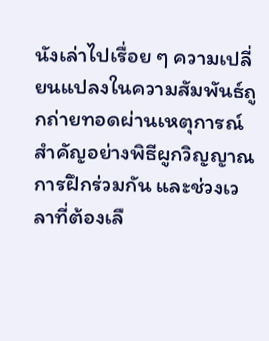นังเล่าไปเรื่อย ๆ ความเปลี่ยนแปลงในความสัมพันธ์ถูกถ่ายทอดผ่านเหตุการณ์สำคัญอย่างพิธีผูกวิญญาณ การฝึกร่วมกัน และช่วงเวลาที่ต้องเลื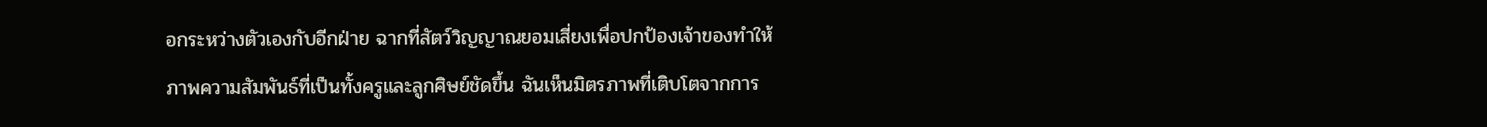อกระหว่างตัวเองกับอีกฝ่าย ฉากที่สัตว์วิญญาณยอมเสี่ยงเพื่อปกป้องเจ้าของทำให้ภาพความสัมพันธ์ที่เป็นทั้งครูและลูกศิษย์ชัดขึ้น ฉันเห็นมิตรภาพที่เติบโตจากการ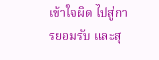เข้าใจผิด ไปสู่การยอมรับ และสุ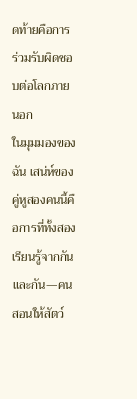ดท้ายคือการร่วมรับผิดชอบต่อโลกภายนอก
ในมุมมองของฉัน เสน่ห์ของคู่หูสองคนนี้คือการที่ทั้งสองเรียนรู้จากกันและกัน—คนสอนให้สัตว์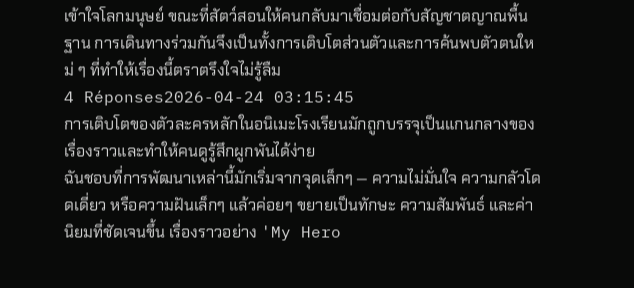เข้าใจโลกมนุษย์ ขณะที่สัตว์สอนให้คนกลับมาเชื่อมต่อกับสัญชาตญาณพื้นฐาน การเดินทางร่วมกันจึงเป็นทั้งการเติบโตส่วนตัวและการค้นพบตัวตนใหม่ ๆ ที่ทำให้เรื่องนี้ตราตรึงใจไม่รู้ลืม
4 Réponses2026-04-24 03:15:45
การเติบโตของตัวละครหลักในอนิเมะโรงเรียนมักถูกบรรจุเป็นแกนกลางของเรื่องราวและทำให้คนดูรู้สึกผูกพันได้ง่าย
ฉันชอบที่การพัฒนาเหล่านี้มักเริ่มจากจุดเล็กๆ — ความไม่มั่นใจ ความกลัวโดดเดี่ยว หรือความฝันเล็กๆ แล้วค่อยๆ ขยายเป็นทักษะ ความสัมพันธ์ และค่านิยมที่ชัดเจนขึ้น เรื่องราวอย่าง 'My Hero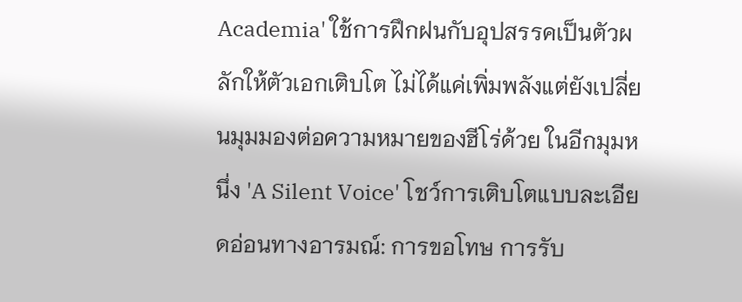Academia' ใช้การฝึกฝนกับอุปสรรคเป็นตัวผลักให้ตัวเอกเติบโต ไม่ได้แค่เพิ่มพลังแต่ยังเปลี่ยนมุมมองต่อความหมายของฮีโร่ด้วย ในอีกมุมหนึ่ง 'A Silent Voice' โชว์การเติบโตแบบละเอียดอ่อนทางอารมณ์: การขอโทษ การรับ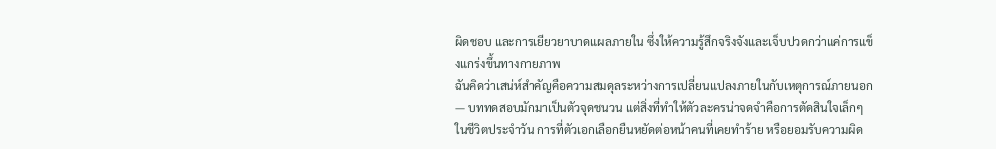ผิดชอบ และการเยียวยาบาดแผลภายใน ซึ่งให้ความรู้สึกจริงจังและเจ็บปวดกว่าแค่การแข็งแกร่งขึ้นทางกายภาพ
ฉันคิดว่าเสน่ห์สำคัญคือความสมดุลระหว่างการเปลี่ยนแปลงภายในกับเหตุการณ์ภายนอก — บททดสอบมักมาเป็นตัวจุดชนวน แต่สิ่งที่ทำให้ตัวละครน่าจดจำคือการตัดสินใจเล็กๆ ในชีวิตประจำวัน การที่ตัวเอกเลือกยืนหยัดต่อหน้าคนที่เคยทำร้าย หรือยอมรับความผิด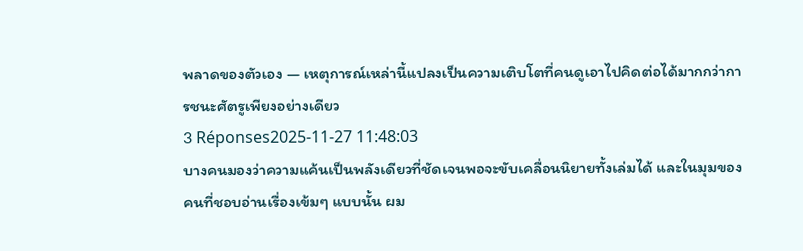พลาดของตัวเอง — เหตุการณ์เหล่านี้แปลงเป็นความเติบโตที่คนดูเอาไปคิดต่อได้มากกว่าการชนะศัตรูเพียงอย่างเดียว
3 Réponses2025-11-27 11:48:03
บางคนมองว่าความแค้นเป็นพลังเดียวที่ชัดเจนพอจะขับเคลื่อนนิยายทั้งเล่มได้ และในมุมของคนที่ชอบอ่านเรื่องเข้มๆ แบบนั้น ผม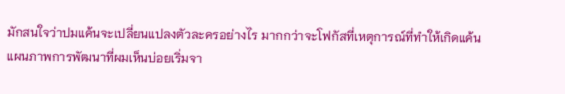มักสนใจว่าปมแค้นจะเปลี่ยนแปลงตัวละครอย่างไร มากกว่าจะโฟกัสที่เหตุการณ์ที่ทำให้เกิดแค้น
แผนภาพการพัฒนาที่ผมเห็นบ่อยเริ่มจา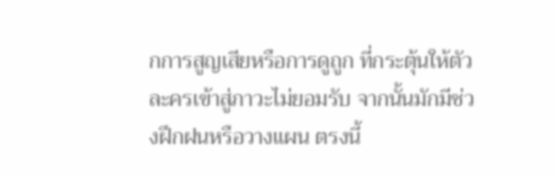กการสูญเสียหรือการดูถูก ที่กระตุ้นให้ตัวละครเข้าสู่ภาวะไม่ยอมรับ จากนั้นมักมีช่วงฝึกฝนหรือวางแผน ตรงนี้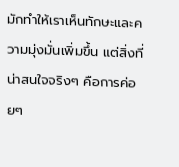มักทำให้เราเห็นทักษะและความมุ่งมั่นเพิ่มขึ้น แต่สิ่งที่น่าสนใจจริงๆ คือการค่อยๆ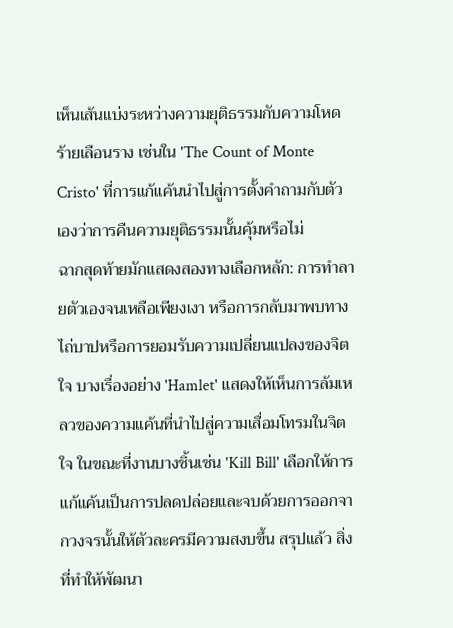เห็นเส้นแบ่งระหว่างความยุติธรรมกับความโหดร้ายเลือนราง เช่นใน 'The Count of Monte Cristo' ที่การแก้แค้นนำไปสู่การตั้งคำถามกับตัวเองว่าการคืนความยุติธรรมนั้นคุ้มหรือไม่
ฉากสุดท้ายมักแสดงสองทางเลือกหลัก: การทำลายตัวเองจนเหลือเพียงเงา หรือการกลับมาพบทางไถ่บาปหรือการยอมรับความเปลี่ยนแปลงของจิตใจ บางเรื่องอย่าง 'Hamlet' แสดงให้เห็นการล้มเหลวของความแค้นที่นำไปสู่ความเสื่อมโทรมในจิตใจ ในขณะที่งานบางชิ้นเช่น 'Kill Bill' เลือกให้การแก้แค้นเป็นการปลดปล่อยและจบด้วยการออกจากวงจรนั้นให้ตัวละครมีความสงบขึ้น สรุปแล้ว สิ่งที่ทำให้พัฒนา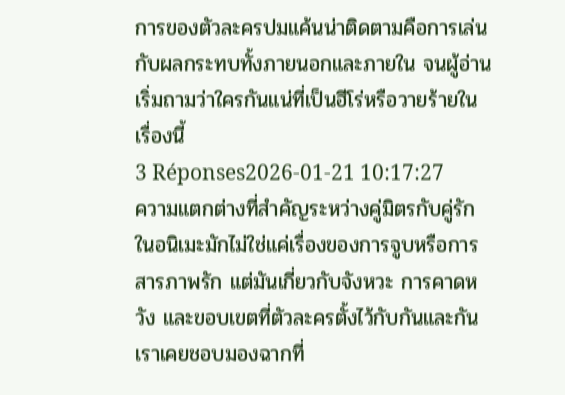การของตัวละครปมแค้นน่าติดตามคือการเล่นกับผลกระทบทั้งภายนอกและภายใน จนผู้อ่านเริ่มถามว่าใครกันแน่ที่เป็นฮีโร่หรือวายร้ายในเรื่องนี้
3 Réponses2026-01-21 10:17:27
ความแตกต่างที่สำคัญระหว่างคู่มิตรกับคู่รักในอนิเมะมักไม่ใช่แค่เรื่องของการจูบหรือการสารภาพรัก แต่มันเกี่ยวกับจังหวะ การคาดหวัง และขอบเขตที่ตัวละครตั้งไว้กับกันและกัน
เราเคยชอบมองฉากที่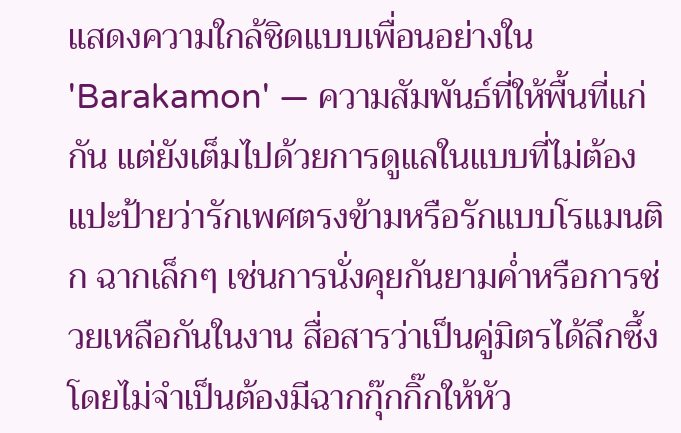แสดงความใกล้ชิดแบบเพื่อนอย่างใน 'Barakamon' — ความสัมพันธ์ที่ให้พื้นที่แก่กัน แต่ยังเต็มไปด้วยการดูแลในแบบที่ไม่ต้องแปะป้ายว่ารักเพศตรงข้ามหรือรักแบบโรแมนติก ฉากเล็กๆ เช่นการนั่งคุยกันยามค่ำหรือการช่วยเหลือกันในงาน สื่อสารว่าเป็นคู่มิตรได้ลึกซึ้งโดยไม่จำเป็นต้องมีฉากกุ๊กกิ๊กให้หัว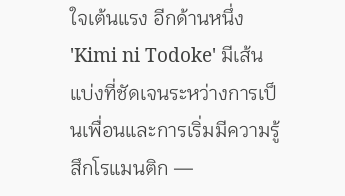ใจเต้นแรง อีกด้านหนึ่ง 'Kimi ni Todoke' มีเส้นแบ่งที่ชัดเจนระหว่างการเป็นเพื่อนและการเริ่มมีความรู้สึกโรแมนติก —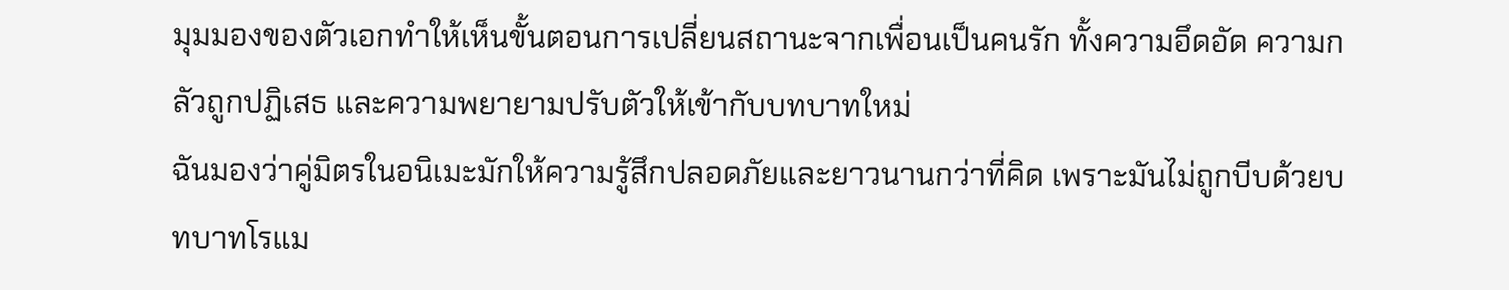มุมมองของตัวเอกทำให้เห็นขั้นตอนการเปลี่ยนสถานะจากเพื่อนเป็นคนรัก ทั้งความอึดอัด ความกลัวถูกปฏิเสธ และความพยายามปรับตัวให้เข้ากับบทบาทใหม่
ฉันมองว่าคู่มิตรในอนิเมะมักให้ความรู้สึกปลอดภัยและยาวนานกว่าที่คิด เพราะมันไม่ถูกบีบด้วยบทบาทโรแม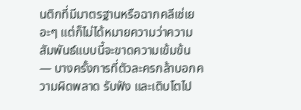นติกที่มีมาตรฐานหรือฉากคลีเช่เยอะๆ แต่ก็ไม่ได้หมายความว่าความสัมพันธ์แบบนี้จะขาดความเข้มข้น — บางครั้งการที่ตัวละครกล้าบอกความผิดพลาด รับฟัง และเติบโตไป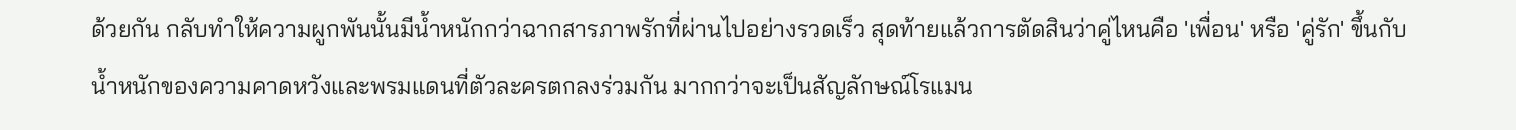ด้วยกัน กลับทำให้ความผูกพันนั้นมีน้ำหนักกว่าฉากสารภาพรักที่ผ่านไปอย่างรวดเร็ว สุดท้ายแล้วการตัดสินว่าคู่ไหนคือ 'เพื่อน' หรือ 'คู่รัก' ขึ้นกับน้ำหนักของความคาดหวังและพรมแดนที่ตัวละครตกลงร่วมกัน มากกว่าจะเป็นสัญลักษณ์โรแมน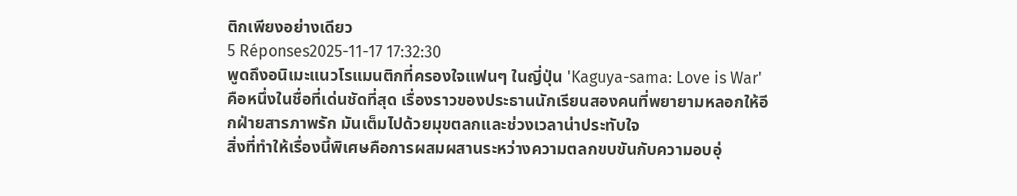ติกเพียงอย่างเดียว
5 Réponses2025-11-17 17:32:30
พูดถึงอนิเมะแนวโรแมนติกที่ครองใจแฟนๆ ในญี่ปุ่น 'Kaguya-sama: Love is War' คือหนึ่งในชื่อที่เด่นชัดที่สุด เรื่องราวของประธานนักเรียนสองคนที่พยายามหลอกให้อีกฝ่ายสารภาพรัก มันเต็มไปด้วยมุขตลกและช่วงเวลาน่าประทับใจ
สิ่งที่ทำให้เรื่องนี้พิเศษคือการผสมผสานระหว่างความตลกขบขันกับความอบอุ่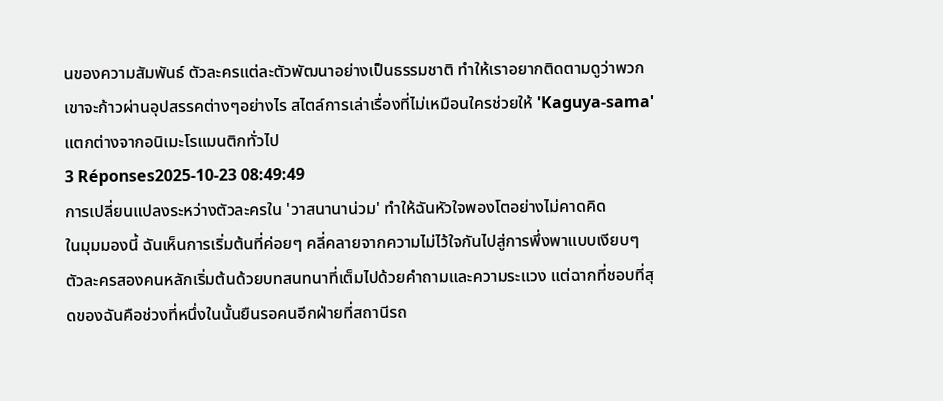นของความสัมพันธ์ ตัวละครแต่ละตัวพัฒนาอย่างเป็นธรรมชาติ ทำให้เราอยากติดตามดูว่าพวกเขาจะก้าวผ่านอุปสรรคต่างๆอย่างไร สไตล์การเล่าเรื่องที่ไม่เหมือนใครช่วยให้ 'Kaguya-sama' แตกต่างจากอนิเมะโรแมนติกทั่วไป
3 Réponses2025-10-23 08:49:49
การเปลี่ยนแปลงระหว่างตัวละครใน 'วาสนานาน่วม' ทำให้ฉันหัวใจพองโตอย่างไม่คาดคิด
ในมุมมองนี้ ฉันเห็นการเริ่มต้นที่ค่อยๆ คลี่คลายจากความไม่ไว้ใจกันไปสู่การพึ่งพาแบบเงียบๆ ตัวละครสองคนหลักเริ่มต้นด้วยบทสนทนาที่เต็มไปด้วยคำถามและความระแวง แต่ฉากที่ชอบที่สุดของฉันคือช่วงที่หนึ่งในนั้นยืนรอคนอีกฝ่ายที่สถานีรถ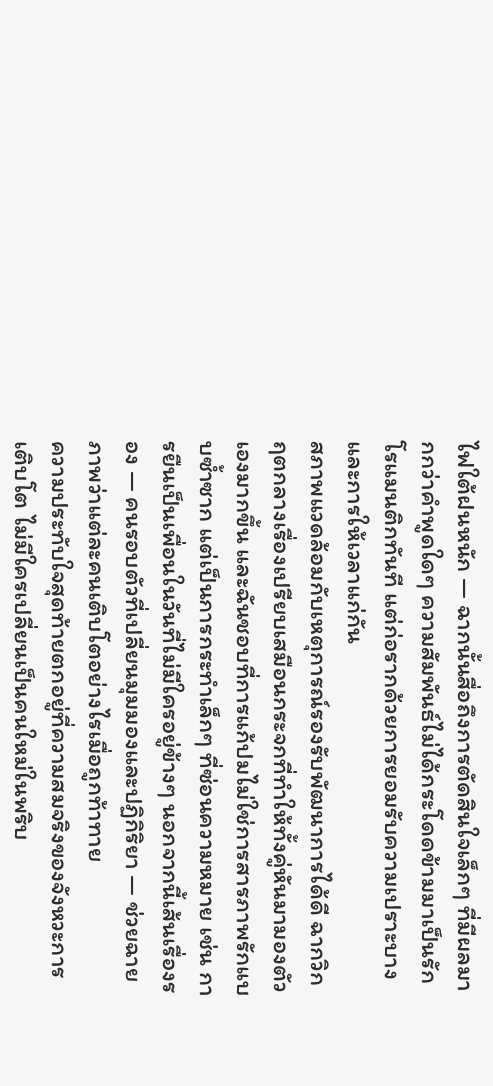ไฟใต้ฝนหนัก — ฉากนั้นสื่อถึงการตัดสินใจเล็กๆ ที่มีผลมากกว่าคำพูดใดๆ ความสัมพันธ์ไม่ได้กระโดดข้ามมาเป็นรักโรแมนติกทันที แต่ก่อรากด้วยการยอมรับความเปราะบางและการให้เวลาแก่กัน
สภาพแวดล้อมกับเหตุการณ์รองรับพัฒนาการได้ดี ฉากวิกฤตกลางเรื่องเปรียบเสมือนกระจกที่ทำให้ทั้งคู่หันมามองตัวเองมากขึ้น และฉันชอบที่การแก้ปมไม่ใช่การสารภาพรักแบบซ้ำซาก แต่เป็นการกระทำเล็กๆ ที่ซ่อนความหมาย เช่น การยืนเป็นเพื่อนในวันที่ไม่มีใครอยู่ข้างๆ นอกจากนี้เส้นเรื่องรอง — คนรอบตัวที่เปลี่ยนมุมมองและปฏิกิริยา — ช่วยฉายภาพว่าแต่ละคนเติบโตอย่างไรเมื่อถูกท้าทาย
ความประทับใจสุดท้ายตกอยู่ที่ความสมจริงของจังหวะการเติบโต ไม่มีใครเปลี่ยนเป็นคนใหม่ในพริบ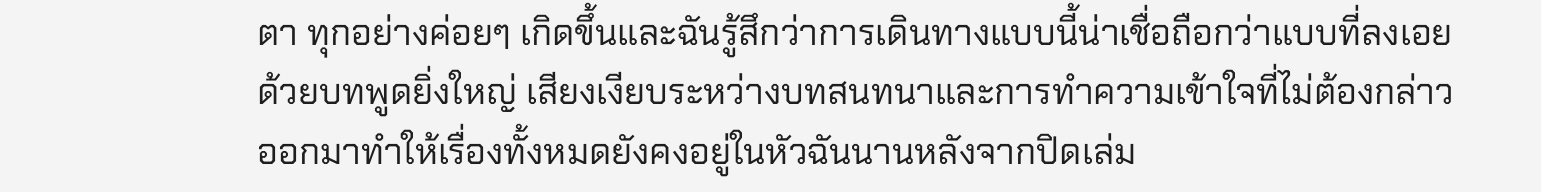ตา ทุกอย่างค่อยๆ เกิดขึ้นและฉันรู้สึกว่าการเดินทางแบบนี้น่าเชื่อถือกว่าแบบที่ลงเอยด้วยบทพูดยิ่งใหญ่ เสียงเงียบระหว่างบทสนทนาและการทำความเข้าใจที่ไม่ต้องกล่าวออกมาทำให้เรื่องทั้งหมดยังคงอยู่ในหัวฉันนานหลังจากปิดเล่ม